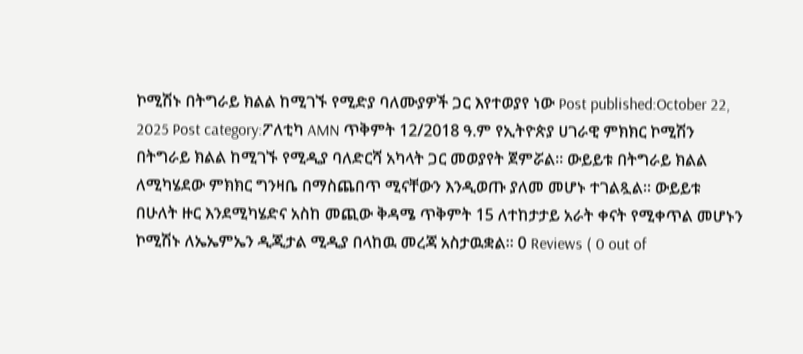ኮሚሽኑ በትግራይ ክልል ከሚገኙ የሚድያ ባለሙያዎች ጋር እየተወያየ ነው Post published:October 22, 2025 Post category:ፖለቲካ AMN ጥቅምት 12/2018 ዓ.ም የኢትዮጵያ ሀገራዊ ምክክር ኮሚሽን በትግራይ ክልል ከሚገኙ የሚዲያ ባለድርሻ አካላት ጋር መወያየት ጀምሯል። ውይይቱ በትግራይ ክልል ለሚካሄደው ምክክር ግንዛቤ በማስጨበጥ ሚናቸውን እንዲወጡ ያለመ መሆኑ ተገልጿል። ውይይቱ በሁለት ዙር እንደሚካሄድና አስከ መጪው ቅዳሜ ጥቅምት 15 ለተከታታይ አራት ቀናት የሚቀጥል መሆኑን ኮሚሽኑ ለኤኤምኤን ዲጂታል ሚዲያ በላከዉ መረጃ አስታዉቋል፡፡ 0 Reviews ( 0 out of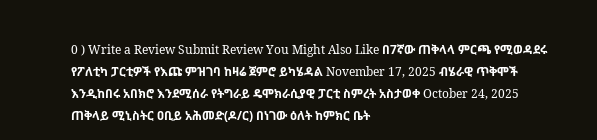0 ) Write a Review Submit Review You Might Also Like በ7ኛው ጠቅላላ ምርጫ የሚወዳደሩ የፖለቲካ ፓርቲዎች የእጩ ምዝገባ ከዛሬ ጀምሮ ይካሄዳል November 17, 2025 ብሄራዊ ጥቅሞች እንዲከበሩ አበክሮ እንደሚሰራ የትግራይ ዴሞክራሲያዊ ፓርቲ ስምረት አስታወቀ October 24, 2025 ጠቅላይ ሚኒስትር ዐቢይ አሕመድ(ዶ/ር) በነገው ዕለት ከምክር ቤት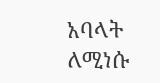አባላት ለሚነሱ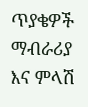ጥያቄዎች ማብራሪያ እና ምላሽ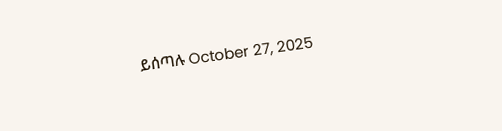ይሰጣሉ October 27, 2025